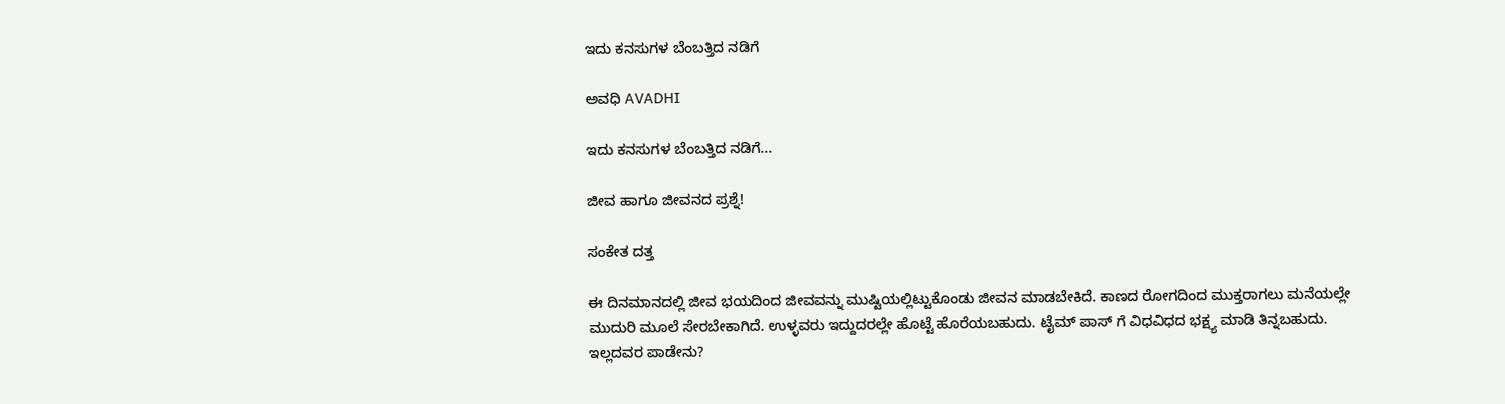ಇದು ಕನಸುಗಳ ಬೆಂಬತ್ತಿದ ನಡಿಗೆ‍

ಅವಧಿ AVADHI

ಇದು ಕನಸುಗಳ ಬೆಂಬತ್ತಿದ ನಡಿಗೆ...

ಜೀವ ಹಾಗೂ ಜೀವನದ ಪ್ರಶ್ನೆ!

ಸಂಕೇತ ದತ್ತ

ಈ ದಿನಮಾನದಲ್ಲಿ ಜೀವ ಭಯದಿಂದ ಜೀವವನ್ನು ಮುಷ್ಟಿಯಲ್ಲಿಟ್ಟುಕೊಂಡು ಜೀವನ ಮಾಡಬೇಕಿದೆ. ಕಾಣದ ರೋಗದಿಂದ ಮುಕ್ತರಾಗಲು ಮನೆಯಲ್ಲೇ ಮುದುರಿ ಮೂಲೆ ಸೇರಬೇಕಾಗಿದೆ. ಉಳ್ಳವರು ಇದ್ದುದರಲ್ಲೇ ಹೊಟ್ಟೆ ಹೊರೆಯಬಹುದು. ಟೈಮ್ ಪಾಸ್ ಗೆ ವಿಧವಿಧದ ಭಕ್ಷ್ಯ ಮಾಡಿ ತಿನ್ನಬಹುದು. ಇಲ್ಲದವರ ಪಾಡೇನು?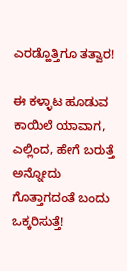ಎರಡ್ಹೊತ್ತಿಗೂ ತತ್ವಾರ!

ಈ ಕಳ್ಳಾಟ ಹೂಡುವ ಕಾಯಿಲೆ ಯಾವಾಗ, ಎಲ್ಲಿಂದ, ಹೇಗೆ ಬರುತ್ತೆ ಅನ್ನೋದು ಗೊತ್ತಾಗದಂತೆ ಬಂದು ಒಕ್ಕರಿಸುತ್ತೆ!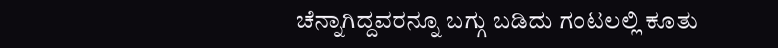ಚೆನ್ನಾಗಿದ್ದವರನ್ನೂ ಬಗ್ಗು ಬಡಿದು ಗಂಟಲಲ್ಲಿ ಕೂತು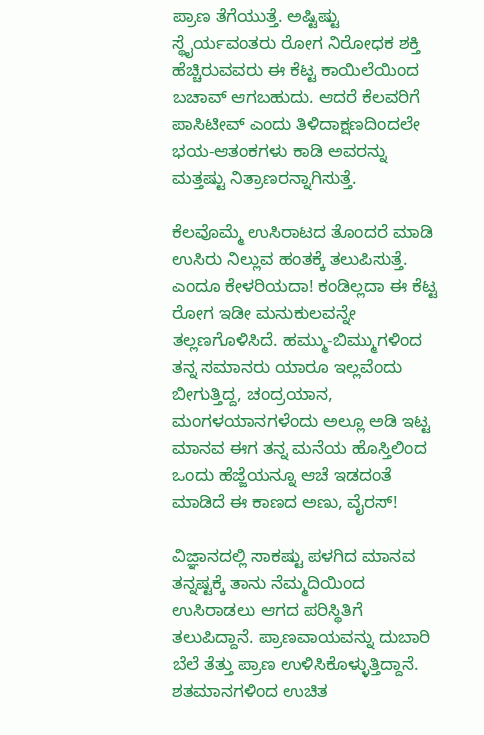ಪ್ರಾಣ ತೆಗೆಯುತ್ತೆ. ಅಷ್ಟಿಷ್ಟು ಸ್ಥೈರ್ಯವಂತರು ರೋಗ ನಿರೋಧಕ ಶಕ್ತಿ ಹೆಚ್ಚಿರುವವರು ಈ ಕೆಟ್ಟ ಕಾಯಿಲೆಯಿಂದ ಬಚಾವ್ ಆಗಬಹುದು‌. ಆದರೆ ಕೆಲವರಿಗೆ ಪಾಸಿಟೀವ್ ಎಂದು ತಿಳಿದಾಕ್ಷಣದಿಂದಲೇ ಭಯ-ಆತಂಕಗಳು ಕಾಡಿ ಅವರನ್ನು ಮತ್ತಷ್ಟು ನಿತ್ರಾಣರನ್ನಾಗಿಸುತ್ತೆ.

ಕೆಲವೊಮ್ಮೆ ಉಸಿರಾಟದ ತೊಂದರೆ ಮಾಡಿ ಉಸಿರು ನಿಲ್ಲುವ ಹಂತಕ್ಕೆ ತಲುಪಿಸುತ್ತೆ. ಎಂದೂ ಕೇಳರಿಯದಾ! ಕಂಡಿಲ್ಲದಾ ಈ ಕೆಟ್ಟ ರೋಗ ಇಡೀ ಮನುಕುಲವನ್ನೇ ತಲ್ಲಣಗೊಳಿಸಿದೆ. ಹಮ್ಮು-ಬಿಮ್ಮುಗಳಿಂದ ತನ್ನ ಸಮಾನರು ಯಾರೂ ಇಲ್ಲವೆಂದು ಬೀಗುತ್ತಿದ್ದ, ಚಂದ್ರಯಾನ, ಮಂಗಳಯಾನಗಳೆಂದು ಅಲ್ಲೂ ಅಡಿ ಇಟ್ಟ ಮಾನವ ಈಗ ತನ್ನ ಮನೆಯ ಹೊಸ್ತಿಲಿಂದ ಒಂದು ಹೆಜ್ಜೆಯನ್ನೂ ಆಚೆ ಇಡದಂತೆ ಮಾಡಿದೆ ಈ ಕಾಣದ ಅಣು, ವೈರಸ್!

ವಿಜ್ಞಾನದಲ್ಲಿ ಸಾಕಷ್ಟು ಪಳಗಿದ ಮಾನವ ತನ್ನಷ್ಟಕ್ಕೆ ತಾನು ನೆಮ್ಮದಿಯಿಂದ ಉಸಿರಾಡಲು ಆಗದ ಪರಿಸ್ಥಿತಿಗೆ ತಲುಪಿದ್ದಾನೆ. ಪ್ರಾಣವಾಯವನ್ನು ದುಬಾರಿ ಬೆಲೆ ತೆತ್ತು ಪ್ರಾಣ ಉಳಿಸಿಕೊಳ್ಳುತ್ತಿದ್ದಾನೆ. ಶತಮಾನಗಳಿಂದ ಉಚಿತ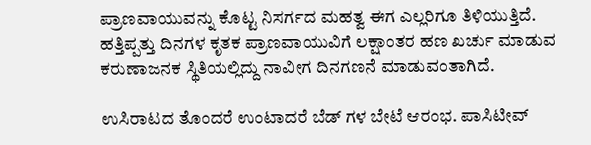ಪ್ರಾಣವಾಯುವನ್ನು ಕೊಟ್ಟ ನಿಸರ್ಗದ ಮಹತ್ವ ಈಗ ಎಲ್ಲರಿಗೂ ತಿಳಿಯುತ್ತಿದೆ. ಹತ್ತಿಪ್ಪತ್ತು ದಿನಗಳ ಕೃತಕ ಪ್ರಾಣವಾಯುವಿಗೆ ಲಕ್ಷಾಂತರ ಹಣ ಖರ್ಚು ಮಾಡುವ ಕರುಣಾಜನಕ ಸ್ಥಿತಿಯಲ್ಲಿದ್ದು ನಾವೀಗ ದಿನಗಣನೆ ಮಾಡುವಂತಾಗಿದೆ.

ಉಸಿರಾಟದ ತೊಂದರೆ ಉಂಟಾದರೆ ಬೆಡ್ ಗಳ ಬೇಟೆ ಆರಂಭ. ಪಾಸಿಟೀವ್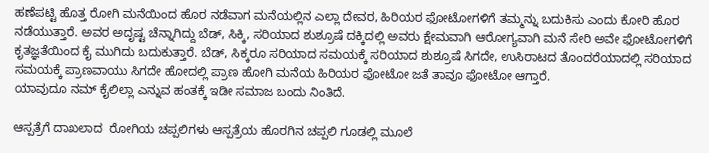ಹಣೆಪಟ್ಟಿ ಹೊತ್ತ ರೋಗಿ ಮನೆಯಿಂದ ಹೊರ ನಡೆವಾಗ ಮನೆಯಲ್ಲಿನ ಎಲ್ಲಾ ದೇವರ, ಹಿರಿಯರ ಫೋಟೋಗಳಿಗೆ ತಮ್ಮನ್ನು ಬದುಕಿಸು ಎಂದು ಕೋರಿ ಹೊರ ನಡೆಯುತ್ತಾರೆ. ಅವರ ಅದೃಷ್ಟ ಚೆನ್ನಾಗಿದ್ದು ಬೆಡ್, ಸಿಕ್ಕಿ, ಸರಿಯಾದ ಶುಶ್ರೂಷೆ ದಕ್ಕಿದಲ್ಲಿ ಅವರು ಕ್ಷೇಮವಾಗಿ ಆರೋಗ್ಯವಾಗಿ ಮನೆ ಸೇರಿ ಅವೇ ಫೋಟೋಗಳಿಗೆ ಕೃತಜ್ಞತೆಯಿಂದ ಕೈ ಮುಗಿದು ಬದುಕುತ್ತಾರೆ. ಬೆಡ್, ಸಿಕ್ಕರೂ ಸರಿಯಾದ ಸಮಯಕ್ಕೆ ಸರಿಯಾದ ಶುಶ್ರೂಷೆ ಸಿಗದೇ, ಉಸಿರಾಟದ ತೊಂದರೆಯಾದಲ್ಲಿ ಸರಿಯಾದ ಸಮಯಕ್ಕೆ ಪ್ರಾಣವಾಯು ಸಿಗದೇ ಹೋದಲ್ಲಿ ಪ್ರಾಣ ಹೋಗಿ ಮನೆಯ ಹಿರಿಯರ ಫೋಟೋ ಜತೆ ತಾವೂ ಫೋಟೋ ಆಗ್ತಾರೆ.
ಯಾವುದೂ ನಮ್ ಕೈಲಿಲ್ಲಾ ಎನ್ನುವ ಹಂತಕ್ಕೆ ಇಡೀ ಸಮಾಜ ಬಂದು ನಿಂತಿದೆ.

ಆಸ್ಪತ್ರೆಗೆ ದಾಖಲಾದ  ರೋಗಿಯ ಚಪ್ಪಲಿಗಳು ಆಸ್ಪತ್ರೆಯ ಹೊರಗಿನ ಚಪ್ಪಲಿ ಗೂಡಲ್ಲಿ ಮೂಲೆ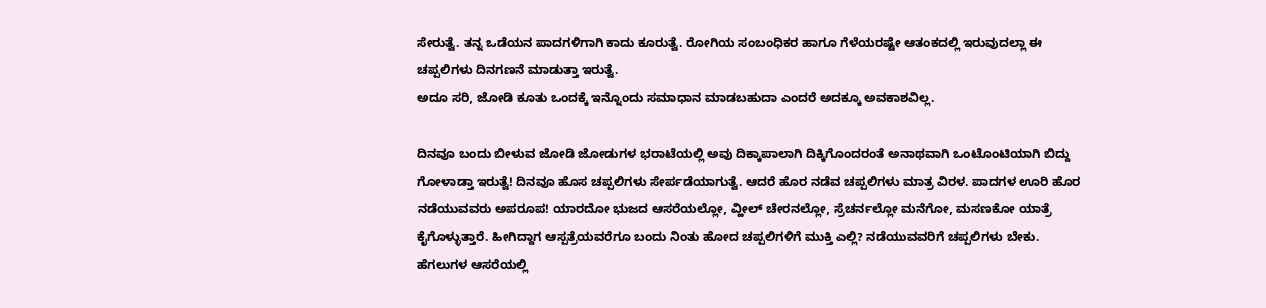ಸೇರುತ್ವೆ. ತನ್ನ ಒಡೆಯನ ಪಾದಗಳಿಗಾಗಿ ಕಾದು ಕೂರುತ್ವೆ. ರೋಗಿಯ ಸಂಬಂಧಿಕರ ಹಾಗೂ ಗೆಳೆಯರಷ್ಟೇ ಆತಂಕದಲ್ಲಿ ಇರುವುದಲ್ಲಾ ಈ ಚಪ್ಪಲಿಗಳು ದಿನಗಣನೆ ಮಾಡುತ್ತಾ ಇರುತ್ವೆ.
ಅದೂ ಸರಿ, ಜೋಡಿ ಕೂತು ಒಂದಕ್ಕೆ ಇನ್ನೊಂದು ಸಮಾಧಾನ ಮಾಡಬಹುದಾ ಎಂದರೆ ಅದಕ್ಕೂ ಅವಕಾಶವಿಲ್ಲ.

ದಿನವೂ ಬಂದು ಬೀಳುವ ಜೋಡಿ ಜೋಡುಗಳ ಭರಾಟೆಯಲ್ಲಿ ಅವು ದಿಕ್ಕಾಪಾಲಾಗಿ ದಿಕ್ಕಿಗೊಂದರಂತೆ ಅನಾಥವಾಗಿ ಒಂಟೊಂಟಿಯಾಗಿ ಬಿದ್ದು ಗೋಳಾಡ್ತಾ ಇರುತ್ವೆ! ದಿನವೂ ಹೊಸ ಚಪ್ಪಲಿಗಳು ಸೇರ್ಪಡೆಯಾಗುತ್ವೆ. ಆದರೆ ಹೊರ ನಡೆವ ಚಪ್ಪಲಿಗಳು ಮಾತ್ರ ವಿರಳ. ಪಾದಗಳ ಊರಿ ಹೊರ ನಡೆಯುವವರು ಅಪರೂಪ! ಯಾರದೋ ಭುಜದ ಆಸರೆಯಲ್ಲೋ, ವ್ಹೀಲ್ ಚೇರನಲ್ಲೋ, ಸ್ರೆಚರ್ನಲ್ಲೋ ಮನೆಗೋ, ಮಸಣಕೋ ಯಾತ್ರೆ ಕೈಗೊಳ್ಳುತ್ತಾರೆ. ಹೀಗಿದ್ದಾಗ ಆಸ್ಪತ್ರೆಯವರೆಗೂ ಬಂದು ನಿಂತು ಹೋದ ಚಪ್ಪಲಿಗಳಿಗೆ ಮುಕ್ತಿ ಎಲ್ಲಿ? ನಡೆಯುವವರಿಗೆ ಚಪ್ಪಲಿಗಳು ಬೇಕು. ಹೆಗಲುಗಳ ಆಸರೆಯಲ್ಲಿ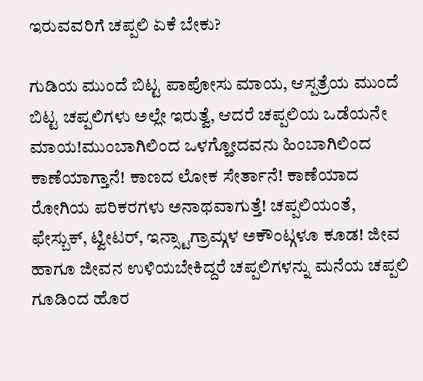ಇರುವವರಿಗೆ ಚಪ್ಪಲಿ ಏಕೆ ಬೇಕು?

ಗುಡಿಯ ಮುಂದೆ ಬಿಟ್ಟ ಪಾಪೋಸು ಮಾಯ, ಆಸ್ಪತ್ರೆಯ ಮುಂದೆ ಬಿಟ್ಟ ಚಪ್ಪಲಿಗಳು ಅಲ್ಲೇ ಇರುತ್ವೆ, ಆದರೆ ಚಪ್ಪಲಿಯ ಒಡೆಯನೇ ಮಾಯ!ಮುಂಬಾಗಿಲಿಂದ ಒಳಗ್ಹೋದವನು ಹಿಂಬಾಗಿಲಿಂದ ಕಾಣೆಯಾಗ್ತಾನೆ! ಕಾಣದ ಲೋಕ ಸೇರ್ತಾನೆ! ಕಾಣೆಯಾದ ರೋಗಿಯ ಪರಿಕರಗಳು ಅನಾಥವಾಗುತ್ತೆ! ಚಪ್ಪಲಿಯಂತೆ, ಫೇಸ್ಬುಕ್, ಟ್ವೀಟರ್, ಇನ್ಸ್ಟಾಗ್ರಾಮ್ಗಳ ಅಕೌಂಟ್ಗಳೂ ಕೂಡ! ಜೀವ ಹಾಗೂ ಜೀವನ ಉಳಿಯಬೇಕಿದ್ದರೆ ಚಪ್ಪಲಿಗಳನ್ನು ಮನೆಯ ಚಪ್ಪಲಿ ಗೂಡಿಂದ ಹೊರ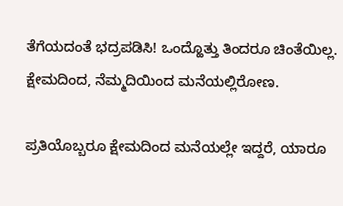ತೆಗೆಯದಂತೆ ಭದ್ರಪಡಿಸಿ! ಒಂದ್ಹೊತ್ತು ತಿಂದರೂ ಚಿಂತೆಯಿಲ್ಲ. ಕ್ಷೇಮದಿಂದ, ನೆಮ್ಮದಿಯಿಂದ ಮನೆಯಲ್ಲಿರೋಣ.

ಪ್ರತಿಯೊಬ್ಬರೂ ಕ್ಷೇಮದಿಂದ ಮನೆಯಲ್ಲೇ ಇದ್ದರೆ, ಯಾರೂ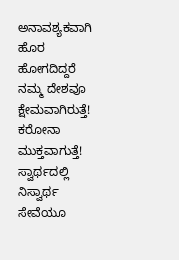ಅನಾವಶ್ಯಕವಾಗಿ ಹೊರ ಹೋಗದಿದ್ದರೆ ನಮ್ಮ ದೇಶವೂ ಕ್ಷೇಮವಾಗಿರುತ್ತೆ! ಕರೋನಾ ಮುಕ್ತವಾಗುತ್ತೆ! ಸ್ವಾರ್ಥದಲ್ಲಿ ನಿಸ್ವಾರ್ಥ ಸೇವೆಯೂ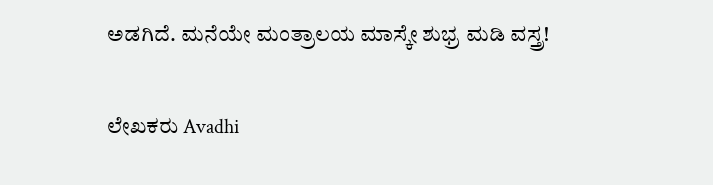ಅಡಗಿದೆ. ಮನೆಯೇ ಮಂತ್ರಾಲಯ ಮಾಸ್ಕೇ ಶುಭ್ರ ಮಡಿ ವಸ್ತ್ರ!

ಲೇಖಕರು Avadhi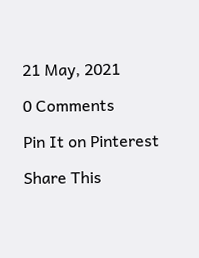21 May, 2021

0 Comments

Pin It on Pinterest

Share This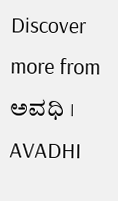Discover more from ಅವಧಿ । AVADHI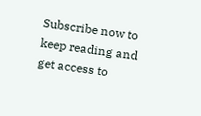Subscribe now to keep reading and get access to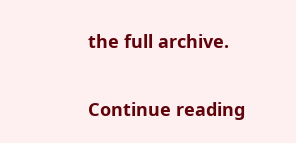the full archive.

Continue reading